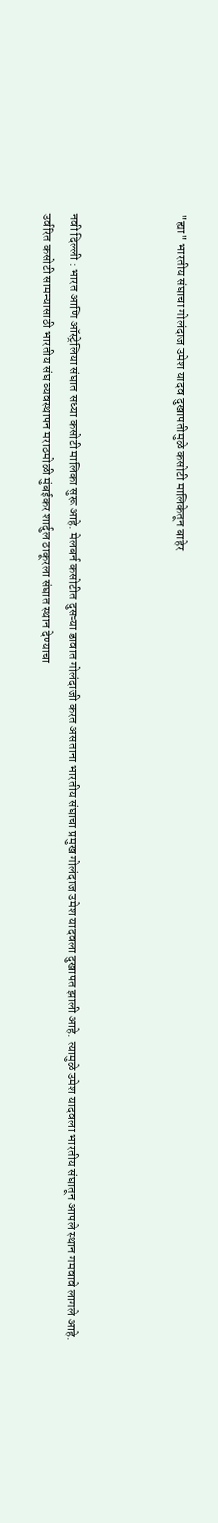"ह्या" भारतीय संघाचा गोलंदाज उमेश यादव दुखापतीमुळे कसोटी मालिकेतून बाहेर



नवी दिल्ली : भारत आणि ऑस्ट्रेलिया संघात सध्या कसोटी मालिका सुरू आहे. मेलबर्न कसोटीत दुसऱ्या डावात गोलंदाजी करत असताना भारतीय संघाचा प्रमुख गोलंदाज उमेश यादवला दुखापत झाली आहे. त्यामुळे उमेश यादवला भारतीय संघातून आपले स्थान गमवावे लागले आहे. उर्वरित कसोटी सामन्यासाठी भारतीय संघ व्यवस्थापन मराठमोळी मुंबईकर शार्दुल ठाकूरला संघात स्थान देण्याचा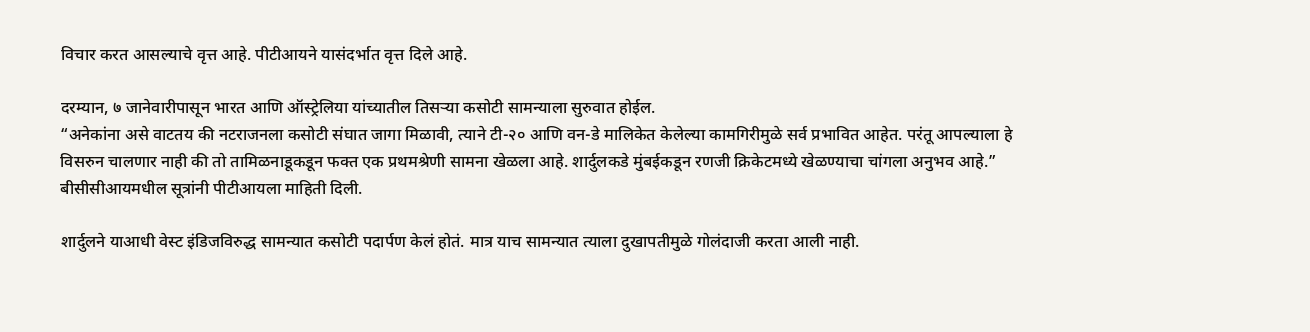विचार करत आसल्याचे वृत्त आहे. पीटीआयने यासंदर्भात वृत्त दिले आहे.

दरम्यान, ७ जानेवारीपासून भारत आणि ऑस्ट्रेलिया यांच्यातील तिसऱ्या कसोटी सामन्याला सुरुवात होईल.
“अनेकांना असे वाटतय की नटराजनला कसोटी संघात जागा मिळावी, त्याने टी-२० आणि वन-डे मालिकेत केलेल्या कामगिरीमुळे सर्व प्रभावित आहेत. परंतू आपल्याला हे विसरुन चालणार नाही की तो तामिळनाडूकडून फक्त एक प्रथमश्रेणी सामना खेळला आहे. शार्दुलकडे मुंबईकडून रणजी क्रिकेटमध्ये खेळण्याचा चांगला अनुभव आहे.” बीसीसीआयमधील सूत्रांनी पीटीआयला माहिती दिली.

शार्दुलने याआधी वेस्ट इंडिजविरुद्ध सामन्यात कसोटी पदार्पण केलं होतं. मात्र याच सामन्यात त्याला दुखापतीमुळे गोलंदाजी करता आली नाही.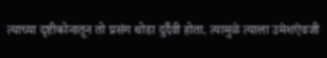त्याच्या दृष्टीकोनातून तो प्रसंग थोडा दुर्दैवी होता. त्यामुळे त्याला उमेशऐवजी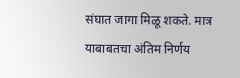संघात जागा मिळू शकते. मात्र याबाबतचा अंतिम निर्णय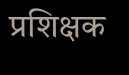प्रशिक्षक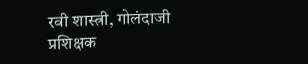रवी शास्त्री, गोलंदाजी प्रशिक्षक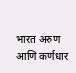भारत अरुण आणि कर्णधार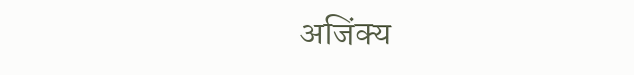अजिंक्य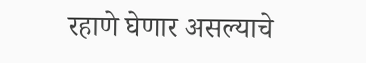रहाणे घेणार असल्याचे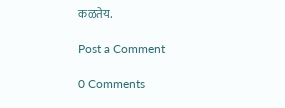कळतेय.

Post a Comment

0 Comments